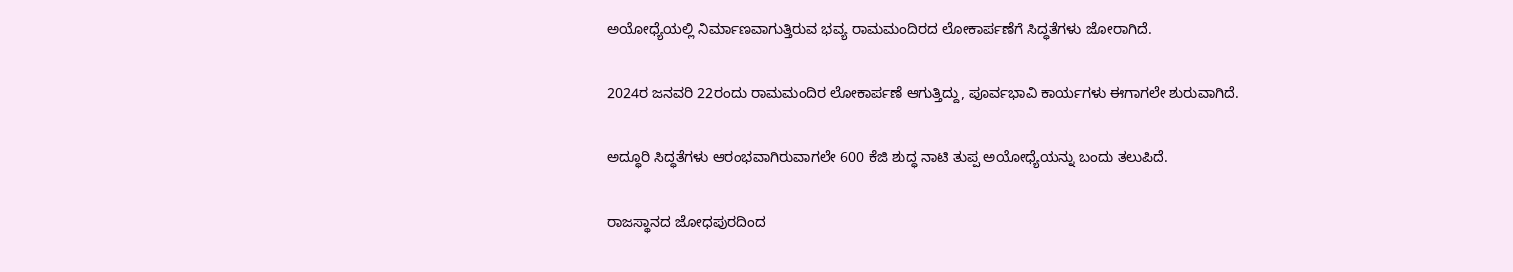ಅಯೋಧ್ಯೆಯಲ್ಲಿ ನಿರ್ಮಾಣವಾಗುತ್ತಿರುವ ಭವ್ಯ ರಾಮಮಂದಿರದ ಲೋಕಾರ್ಪಣೆಗೆ ಸಿದ್ಧತೆಗಳು ಜೋರಾಗಿದೆ.

2024ರ ಜನವರಿ 22ರಂದು ರಾಮಮಂದಿರ ಲೋಕಾರ್ಪಣೆ ಆಗುತ್ತಿದ್ದು, ಪೂರ್ವಭಾವಿ ಕಾರ್ಯಗಳು ಈಗಾಗಲೇ ಶುರುವಾಗಿದೆ.

ಅದ್ಧೂರಿ ಸಿದ್ಧತೆಗಳು ಆರಂಭವಾಗಿರುವಾಗಲೇ 600 ಕೆಜಿ ಶುದ್ಧ ನಾಟಿ ತುಪ್ಪ ಅಯೋಧ್ಯೆಯನ್ನು ಬಂದು ತಲುಪಿದೆ.

ರಾಜಸ್ಥಾನದ ಜೋಧಪುರದಿಂದ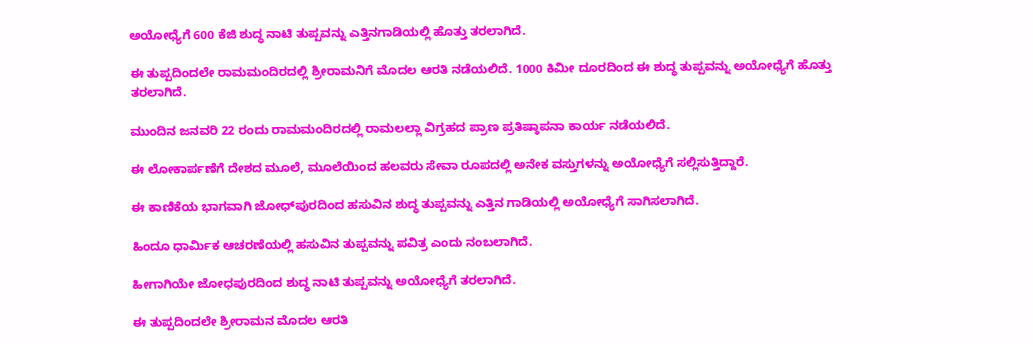ಅಯೋಧ್ಯೆಗೆ 600 ಕೆಜಿ ಶುದ್ಧ ನಾಟಿ ತುಪ್ಪವನ್ನು ಎತ್ತಿನಗಾಡಿಯಲ್ಲಿ ಹೊತ್ತು ತರಲಾಗಿದೆ.

ಈ ತುಪ್ಪದಿಂದಲೇ ರಾಮಮಂದಿರದಲ್ಲಿ ಶ್ರೀರಾಮನಿಗೆ ಮೊದಲ ಆರತಿ ನಡೆಯಲಿದೆ. 1000 ಕಿಮೀ ದೂರದಿಂದ ಈ ಶುದ್ಧ ತುಪ್ಪವನ್ನು ಅಯೋಧ್ಯೆಗೆ ಹೊತ್ತು ತರಲಾಗಿದೆ.

ಮುಂದಿನ ಜನವರಿ 22 ರಂದು ರಾಮಮಂದಿರದಲ್ಲಿ ರಾಮಲಲ್ಲಾ ವಿಗ್ರಹದ ಪ್ರಾಣ ಪ್ರತಿಷ್ಠಾಪನಾ ಕಾರ್ಯ ನಡೆಯಲಿದೆ.

ಈ ಲೋಕಾರ್ಪಣೆಗೆ ದೇಶದ ಮೂಲೆ, ಮೂಲೆಯಿಂದ ಹಲವರು ಸೇವಾ ರೂಪದಲ್ಲಿ ಅನೇಕ ವಸ್ತುಗಳನ್ನು ಅಯೋಧ್ಯೆಗೆ ಸಲ್ಲಿಸುತ್ತಿದ್ದಾರೆ.

ಈ ಕಾಣಿಕೆಯ ಭಾಗವಾಗಿ ಜೋಧ್‌ಪುರದಿಂದ ಹಸುವಿನ ಶುದ್ಧ ತುಪ್ಪವನ್ನು ಎತ್ತಿನ ಗಾಡಿಯಲ್ಲಿ ಅಯೋಧ್ಯೆಗೆ ಸಾಗಿಸಲಾಗಿದೆ.

ಹಿಂದೂ ಧಾರ್ಮಿಕ ಆಚರಣೆಯಲ್ಲಿ ಹಸುವಿನ ತುಪ್ಪವನ್ನು ಪವಿತ್ರ ಎಂದು ನಂಬಲಾಗಿದೆ.

ಹೀಗಾಗಿಯೇ ಜೋಧಪುರದಿಂದ ಶುದ್ಧ ನಾಟಿ ತುಪ್ಪವನ್ನು ಅಯೋಧ್ಯೆಗೆ ತರಲಾಗಿದೆ.

ಈ ತುಪ್ಪದಿಂದಲೇ ಶ್ರೀರಾಮನ ಮೊದಲ ಆರತಿ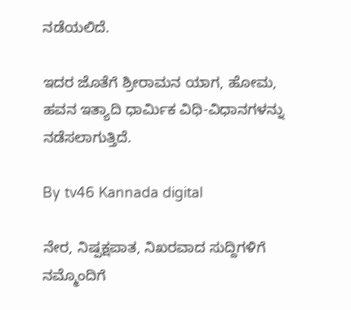ನಡೆಯಲಿದೆ.

ಇದರ ಜೊತೆಗೆ ಶ್ರೀರಾಮನ ಯಾಗ, ಹೋಮ, ಹವನ ಇತ್ಯಾದಿ ಧಾರ್ಮಿಕ ವಿಧಿ-ವಿಧಾನಗಳನ್ನು ನಡೆಸಲಾಗುತ್ತಿದೆ.

By tv46 Kannada digital

ನೇರ, ನಿಷ್ಪಕ್ಷಪಾತ, ನಿಖರವಾದ ಸುದ್ದಿಗಳಿಗೆ ನಮ್ಮೊಂದಿಗೆ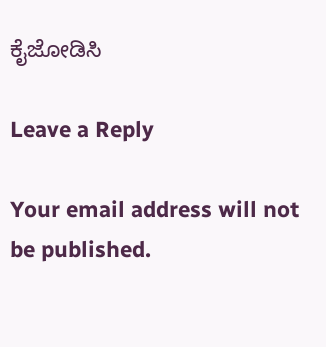ಕೈಜೋಡಿಸಿ

Leave a Reply

Your email address will not be published.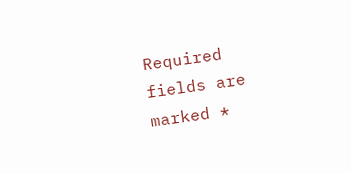Required fields are marked *